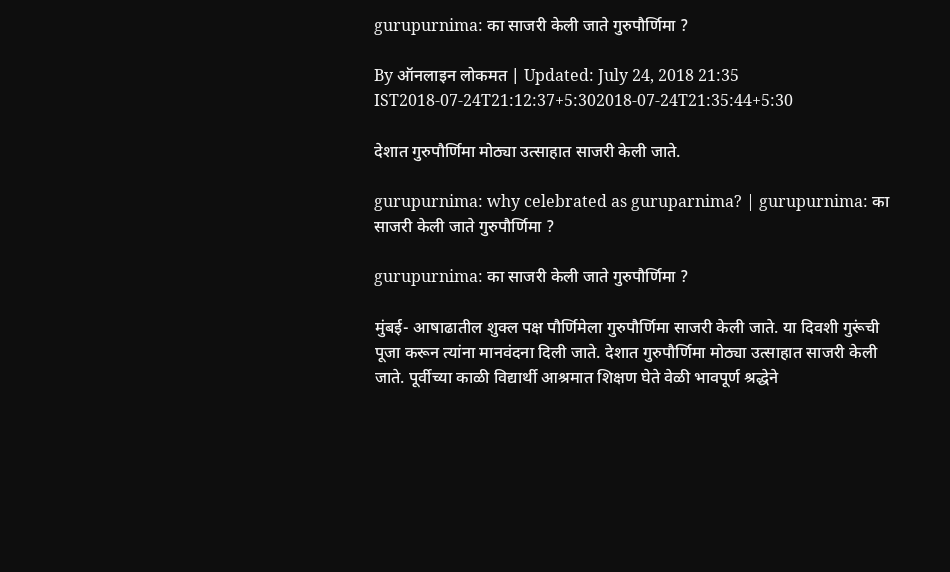gurupurnima: का साजरी केली जाते गुरुपौर्णिमा ?

By ऑनलाइन लोकमत | Updated: July 24, 2018 21:35 IST2018-07-24T21:12:37+5:302018-07-24T21:35:44+5:30

देशात गुरुपौर्णिमा मोठ्या उत्साहात साजरी केली जाते.

gurupurnima: why celebrated as guruparnima? | gurupurnima: का साजरी केली जाते गुरुपौर्णिमा ?

gurupurnima: का साजरी केली जाते गुरुपौर्णिमा ?

मुंबई- आषाढातील शुक्ल पक्ष पौर्णिमेला गुरुपौर्णिमा साजरी केली जाते. या दिवशी गुरूंची पूजा करून त्यांना मानवंदना दिली जाते. देशात गुरुपौर्णिमा मोठ्या उत्साहात साजरी केली जाते. पूर्वीच्या काळी विद्यार्थी आश्रमात शिक्षण घेते वेळी भावपूर्ण श्रद्धेने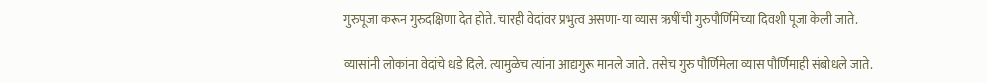गुरुपूजा करून गुरुदक्षिणा देत होते. चारही वेदांवर प्रभुत्व असणा-या व्यास ऋषींची गुरुपौर्णिमेच्या दिवशी पूजा केली जाते.

व्यासांनी लोकांना वेदांचे धडे दिले. त्यामुळेच त्यांना आद्यगुरू मानले जाते. तसेच गुरु पौर्णिमेला व्यास पौर्णिमाही संबोधले जाते.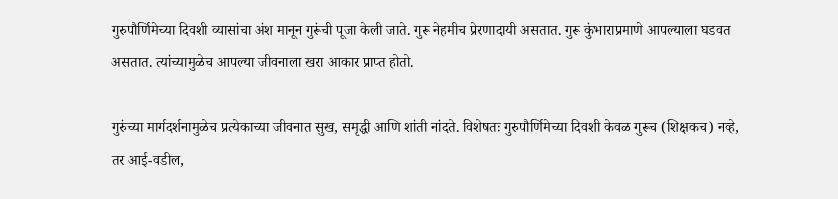गुरुपौर्णिमेच्या दिवशी व्यासांचा अंश मानून गुरूंची पूजा केली जाते. गुरू नेहमीच प्रेरणादायी असतात. गुरू कुंभाराप्रमाणे आपल्याला घडवत असतात. त्यांच्यामुळेच आपल्या जीवनाला खरा आकार प्राप्त होतो.

गुरुंच्या मार्गदर्शनामुळेच प्रत्येकाच्या जीवनात सुख, समृद्धी आणि शांती नांदते. विशेषतः गुरुपौर्णिमेच्या दिवशी केवळ गुरूच (शिक्षकच) नव्हे, तर आई-वडील,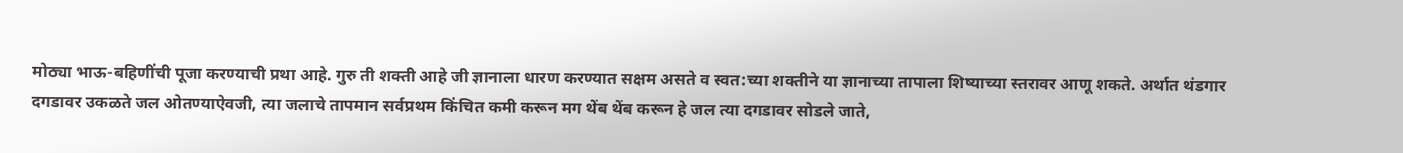मोठ्या भाऊ-बहिणींची पूजा करण्याची प्रथा आहे. गुरु ती शक्ती आहे जी ज्ञानाला धारण करण्यात सक्षम असते व स्वत:च्या शक्तीने या ज्ञानाच्या तापाला शिष्याच्या स्तरावर आणू शकते. अर्थात थंडगार दगडावर उकळते जल ओतण्याऐवजी, त्या जलाचे तापमान सर्वप्रथम किंचित कमी करून मग थेंब थेंब करून हे जल त्या दगडावर सोडले जाते,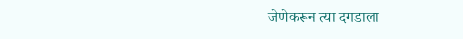जेणेकरून त्या दगडाला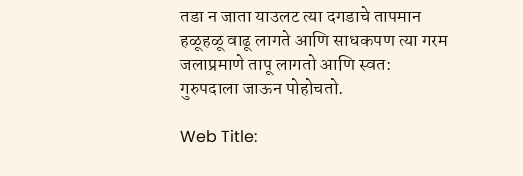तडा न जाता याउलट त्या दगडाचे तापमान हळूहळू वाढू लागते आणि साधकपण त्या गरम जलाप्रमाणे तापू लागतो आणि स्वत: गुरुपदाला जाऊन पोहोचतो.

Web Title: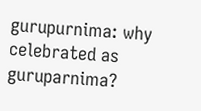gurupurnima: why celebrated as guruparnima?